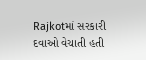Rajkotમાં સરકારી દવાઓ વેચાતી હતી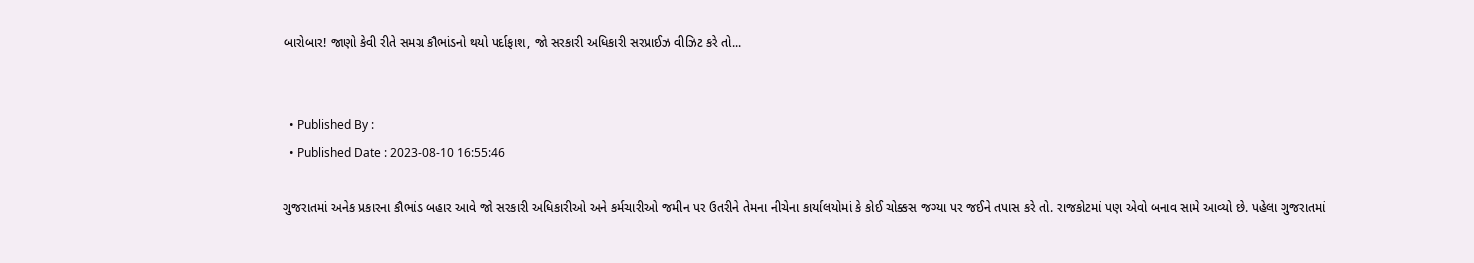બારોબાર! જાણો કેવી રીતે સમગ્ર કૌભાંડનો થયો પર્દાફાશ, જો સરકારી અધિકારી સરપ્રાઈઝ વીઝિટ કરે તો...


  • Published By :
  • Published Date : 2023-08-10 16:55:46

ગુજરાતમાં અનેક પ્રકારના કૌભાંડ બહાર આવે જો સરકારી અધિકારીઓ અને કર્મચારીઓ જમીન પર ઉતરીને તેમના નીચેના કાર્યાલયોમાં કે કોઈ ચોક્કસ જગ્યા પર જઈને તપાસ કરે તો. રાજકોટમાં પણ એવો બનાવ સામે આવ્યો છે. પહેલા ગુજરાતમાં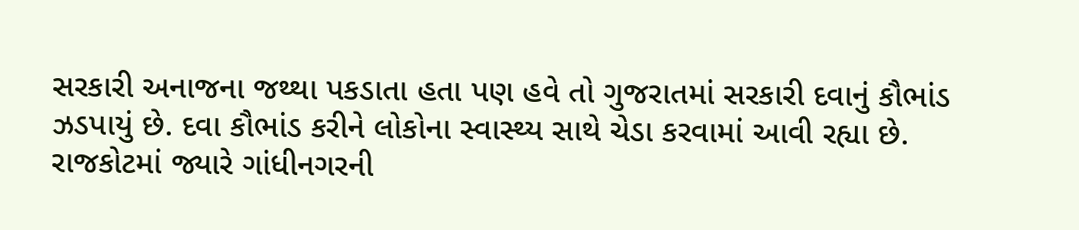સરકારી અનાજના જથ્થા પકડાતા હતા પણ હવે તો ગુજરાતમાં સરકારી દવાનું કૌભાંડ ઝડપાયું છે. દવા કૌભાંડ કરીને લોકોના સ્વાસ્થ્ય સાથે ચેડા કરવામાં આવી રહ્યા છે. રાજકોટમાં જ્યારે ગાંધીનગરની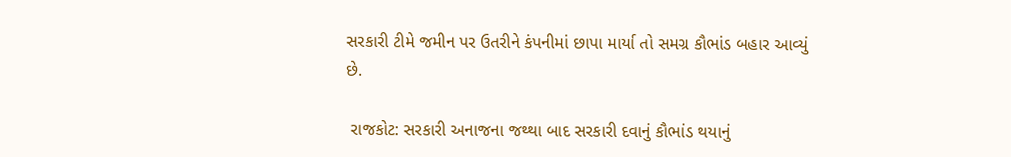સરકારી ટીમે જમીન પર ઉતરીને કંપનીમાં છાપા માર્યા તો સમગ્ર કૌભાંડ બહાર આવ્યું છે.

 રાજકોટ: સરકારી અનાજના જથ્થા બાદ સરકારી દવાનું કૌભાંડ થયાનું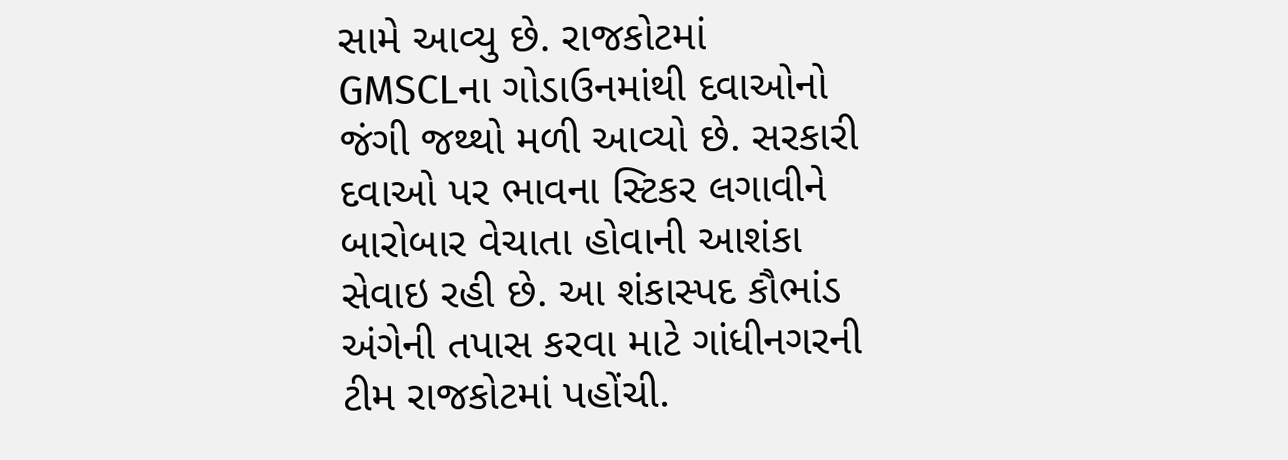સામે આવ્યુ છે. રાજકોટમાં GMSCLના ગોડાઉનમાંથી દવાઓનો જંગી જથ્થો મળી આવ્યો છે. સરકારી દવાઓ પર ભાવના સ્ટિકર લગાવીને બારોબાર વેચાતા હોવાની આશંકા સેવાઇ રહી છે. આ શંકાસ્પદ કૌભાંડ અંગેની તપાસ કરવા માટે ગાંધીનગરની ટીમ રાજકોટમાં પહોંચી.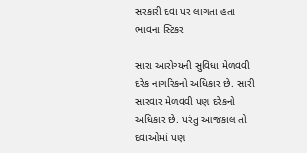સરકારી દવા પર લાગતા હતા ભાવના સ્ટિકર

સારા આરોગ્યની સુવિધા મેળવવી દરેક નાગરિકનો અધિકાર છે. સારી સારવાર મેળવવી પણ દરેકનો અધિકાર છે. પરંતુ આજકાલ તો દવાઓમાં પણ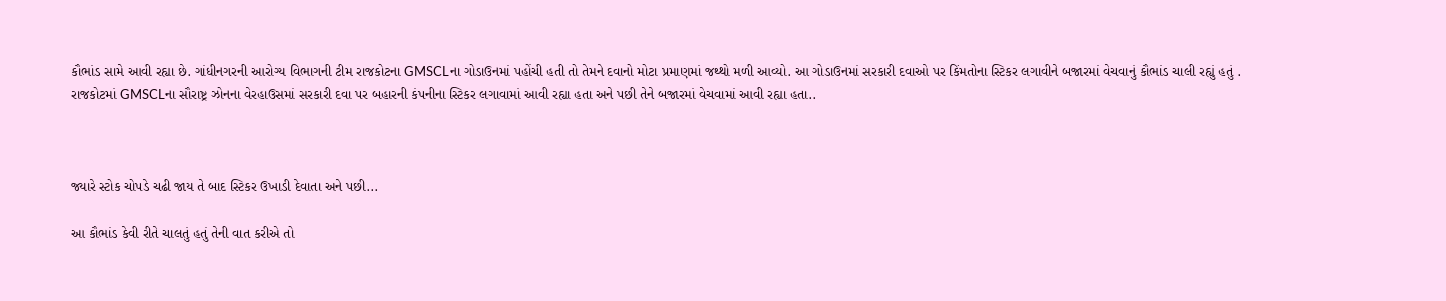કૌભાંડ સામે આવી રહ્યા છે. ગાંધીનગરની આરોગ્ય વિભાગની ટીમ રાજકોટના GMSCLના ગોડાઉનમાં પહોંચી હતી તો તેમને દવાનો મોટા પ્રમાણમાં જથ્થો મળી આવ્યો. આ ગોડાઉનમાં સરકારી દવાઓ પર કિંમતોના સ્ટિકર લગાવીને બજારમાં વેચવાનું કૌભાંડ ચાલી રહ્યું હતું . રાજકોટમાં GMSCLના સૌરાષ્ટ્ર ઝોનના વેરહાઉસમાં સરકારી દવા પર બહારની કંપનીના સ્ટિકર લગાવામાં આવી રહ્યા હતા અને પછી તેને બજારમાં વેચવામાં આવી રહ્યા હતા..



જ્યારે સ્ટોક ચોપડે ચઢી જાય તે બાદ સ્ટિકર ઉખાડી દેવાતા અને પછી...

આ કૌભાંડ કેવી રીતે ચાલતું હતું તેની વાત કરીએ તો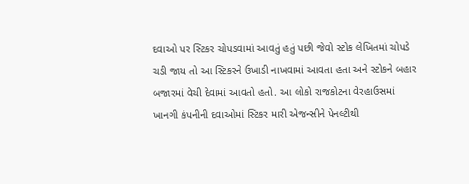દવાઓ પર સ્ટિકર ચોપડવામાં આવતું હતું પછી જેવો સ્ટોક લેખિતમાં ચોપડે ચડી જાય તો આ સ્ટિકરને ઉખાડી નાખવામાં આવતા હતા અને સ્ટોકને બહાર બજારમાં વેચી દેવામાં આવતો હતો. આ લોકો રાજકોટના વેરહાઉસમાં ખાનગી કંપનીની દવાઓમાં સ્ટિકર મારી એજન્સીને પેનલ્ટીથી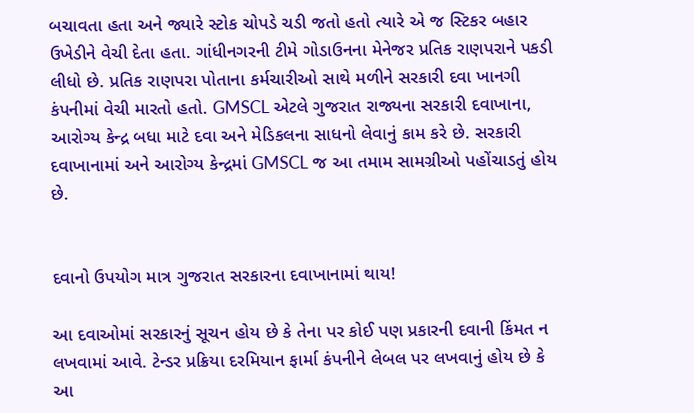બચાવતા હતા અને જ્યારે સ્ટોક ચોપડે ચડી જતો હતો ત્યારે એ જ સ્ટિકર બહાર ઉખેડીને વેચી દેતા હતા. ગાંધીનગરની ટીમે ગોડાઉનના મેનેજર પ્રતિક રાણપરાને પકડી લીધો છે. પ્રતિક રાણપરા પોતાના કર્મચારીઓ સાથે મળીને સરકારી દવા ખાનગી કંપનીમાં વેચી મારતો હતો. GMSCL એટલે ગુજરાત રાજ્યના સરકારી દવાખાના, આરોગ્ય કેન્દ્ર બધા માટે દવા અને મેડિકલના સાધનો લેવાનું કામ કરે છે. સરકારી દવાખાનામાં અને આરોગ્ય કેન્દ્રમાં GMSCL જ આ તમામ સામગ્રીઓ પહોંચાડતું હોય છે.


દવાનો ઉપયોગ માત્ર ગુજરાત સરકારના દવાખાનામાં થાય!

આ દવાઓમાં સરકારનું સૂચન હોય છે કે તેના પર કોઈ પણ પ્રકારની દવાની કિંમત ન લખવામાં આવે. ટેન્ડર પ્રક્રિયા દરમિયાન ફાર્મા કંપનીને લેબલ પર લખવાનું હોય છે કે આ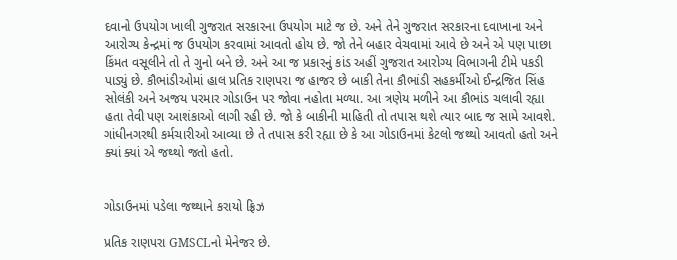દવાનો ઉપયોગ ખાલી ગુજરાત સરકારના ઉપયોગ માટે જ છે. અને તેને ગુજરાત સરકારના દવાખાના અને આરોગ્ય કેન્દ્રમાં જ ઉપયોગ કરવામાં આવતો હોય છે. જો તેને બહાર વેચવામાં આવે છે અને એ પણ પાછા કિંમત વસૂલીને તો તે ગુનો બને છે. અને આ જ પ્રકારનું કાંડ અહીં ગુજરાત આરોગ્ય વિભાગની ટીમે પકડી પાડ્યું છે. કૌભાંડીઓમાં હાલ પ્રતિક રાણપરા જ હાજર છે બાકી તેના કૌભાંડી સહકર્મીઓ ઈન્દ્રજિત સિંહ સોલંકી અને અજય પરમાર ગોડાઉન પર જોવા નહોતા મળ્યા. આ ત્રણેય મળીને આ કૌભાંડ ચલાવી રહ્યા હતા તેવી પણ આશંકાઓ લાગી રહી છે. જો કે બાકીની માહિતી તો તપાસ થશે ત્યાર બાદ જ સામે આવશે. ગાંધીનગરથી કર્મચારીઓ આવ્યા છે તે તપાસ કરી રહ્યા છે કે આ ગોડાઉનમાં કેટલો જથ્થો આવતો હતો અને ક્યાં ક્યાં એ જથ્થો જતો હતો.


ગોડાઉનમાં પડેલા જથ્થાને કરાયો ફ્રિઝ

પ્રતિક રાણપરા GMSCLનો મેનેજર છે.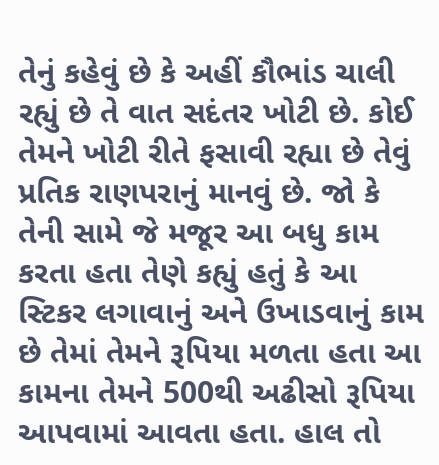તેનું કહેવું છે કે અહીં કૌભાંડ ચાલી રહ્યું છે તે વાત સદંતર ખોટી છે. કોઈ તેમને ખોટી રીતે ફસાવી રહ્યા છે તેવું પ્રતિક રાણપરાનું માનવું છે. જો કે તેની સામે જે મજૂર આ બધુ કામ કરતા હતા તેણે કહ્યું હતું કે આ સ્ટિકર લગાવાનું અને ઉખાડવાનું કામ છે તેમાં તેમને રૂપિયા મળતા હતા આ કામના તેમને 500થી અઢીસો રૂપિયા આપવામાં આવતા હતા. હાલ તો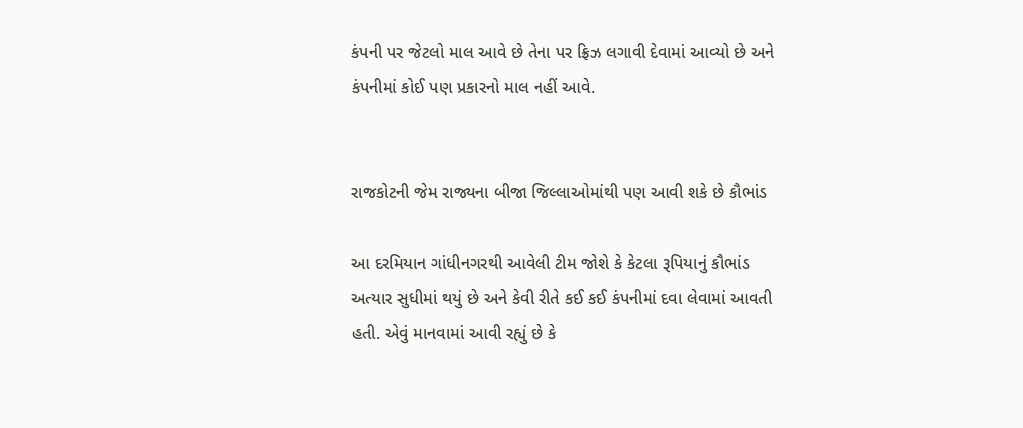કંપની પર જેટલો માલ આવે છે તેના પર ફ્રિઝ લગાવી દેવામાં આવ્યો છે અને કંપનીમાં કોઈ પણ પ્રકારનો માલ નહીં આવે.


રાજકોટની જેમ રાજ્યના બીજા જિલ્લાઓમાંથી પણ આવી શકે છે કૌભાંડ

આ દરમિયાન ગાંધીનગરથી આવેલી ટીમ જોશે કે કેટલા રૂપિયાનું કૌભાંડ અત્યાર સુધીમાં થયું છે અને કેવી રીતે કઈ કઈ કંપનીમાં દવા લેવામાં આવતી હતી. એવું માનવામાં આવી રહ્યું છે કે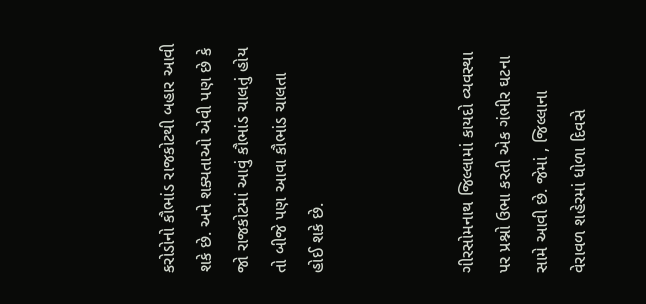કરોડોનો કૌભાંડ રાજકોટથી બહાર આવી શકે છે. અને શક્યતાઓ એવી પણ છે કે જો રાજકોટમાં આવું કૌભાંડ ચાલતું હોય તો બીજે પણ આવા કૌભાંડ ચાલતા હોઈ શકે છે.



ગીરસોમનાથ જિલ્લામાં કાયદો વ્યવસ્થા પર પ્રશ્નો ઉભા કરતી એક ગંભીર ઘટના સામે આવી છે. જેમાં , જિલ્લાના વેરાવળ શહેરમાં ધોળા દિવસે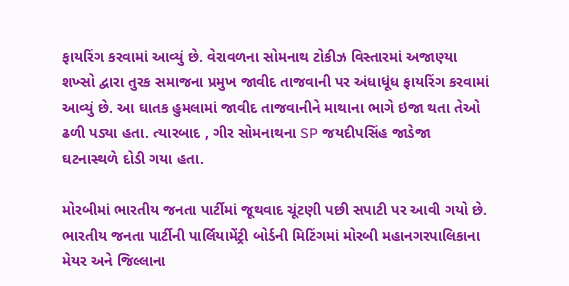ફાયરિંગ કરવામાં આવ્યું છે. વેરાવળના સોમનાથ ટોકીઝ વિસ્તારમાં અજાણ્યા શખ્સો દ્વારા તુરક સમાજના પ્રમુખ જાવીદ તાજવાની પર અંધાધૂંધ ફાયરિંગ કરવામાં આવ્યું છે. આ ઘાતક હુમલામાં જાવીદ તાજવાનીને માથાના ભાગે ઇજા થતા તેઓ ઢળી પડ્યા હતા. ત્યારબાદ , ગીર સોમનાથના SP જયદીપસિંહ જાડેજા ઘટનાસ્થળે દોડી ગયા હતા.

મોરબીમાં ભારતીય જનતા પાર્ટીમાં જૂથવાદ ચૂંટણી પછી સપાટી પર આવી ગયો છે. ભારતીય જનતા પાર્ટીની પાર્લિયામેંટ્રી બોર્ડની મિટિંગમાં મોરબી મહાનગરપાલિકાના મેયર અને જિલ્લાના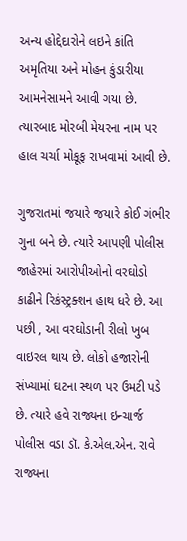અન્ય હોદ્દેદારોને લઇને કાંતિ અમૃતિયા અને મોહન કુંડારીયા આમનેસામને આવી ગયા છે. ત્યારબાદ મોરબી મેયરના નામ પર હાલ ચર્ચા મોકૂફ રાખવામાં આવી છે.

ગુજરાતમાં જયારે જયારે કોઈ ગંભીર ગુના બને છે. ત્યારે આપણી પોલીસ જાહેરમાં આરોપીઓનો વરઘોડો કાઢીને રિકંસ્ટ્રક્શન હાથ ધરે છે. આ પછી , આ વરઘોડાની રીલો ખુબ વાઇરલ થાય છે. લોકો હજારોની સંખ્યામાં ઘટના સ્થળ પર ઉમટી પડે છે. ત્યારે હવે રાજ્યના ઇન્ચાર્જ પોલીસ વડા ડૉ. કે.એલ.એન. રાવે રાજ્યના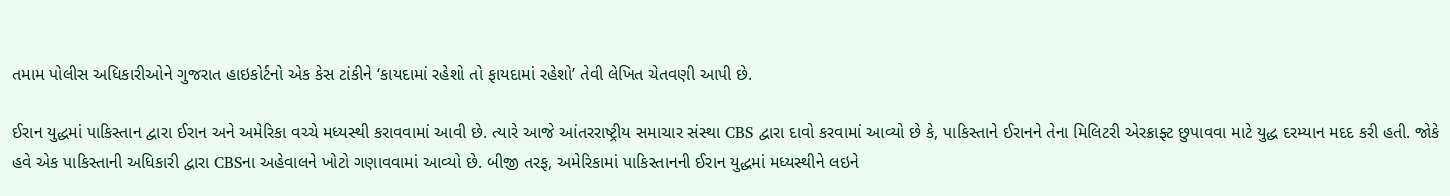તમામ પોલીસ અધિકારીઓને ગુજરાત હાઇકોર્ટનો એક કેસ ટાંકીને ‘કાયદામાં રહેશો તો ફાયદામાં રહેશો’ તેવી લેખિત ચેતવણી આપી છે.

ઈરાન યુદ્ધમાં પાકિસ્તાન દ્વારા ઈરાન અને અમેરિકા વચ્ચે મધ્યસ્થી કરાવવામાં આવી છે. ત્યારે આજે આંતરરાષ્ટ્રીય સમાચાર સંસ્થા CBS દ્વારા દાવો કરવામાં આવ્યો છે કે, પાકિસ્તાને ઈરાનને તેના મિલિટરી એરક્રાફ્ટ છુપાવવા માટે યુદ્ધ દરમ્યાન મદદ કરી હતી. જોકે હવે એક પાકિસ્તાની અધિકારી દ્વારા CBSના અહેવાલને ખોટો ગણાવવામાં આવ્યો છે. બીજી તરફ, અમેરિકામાં પાકિસ્તાનની ઈરાન યુદ્ધમાં મધ્યસ્થીને લઇને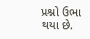પ્રશ્નો ઉભા થયા છે.